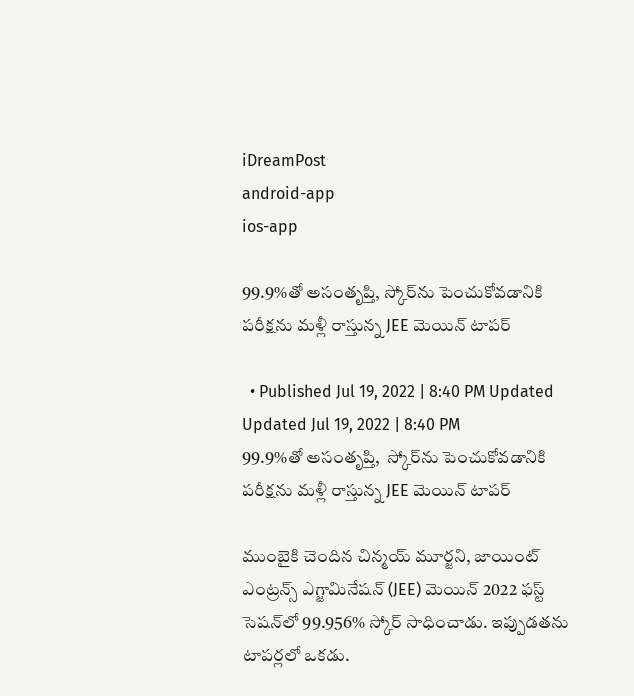iDreamPost
android-app
ios-app

99.9%తో అసంతృప్తి, స్కోర్‌ను పెంచుకోవ‌డానికి పరీక్షను మళ్లీ రాస్తున్న‌ JEE మెయిన్ టాపర్

  • Published Jul 19, 2022 | 8:40 PM Updated Updated Jul 19, 2022 | 8:40 PM
99.9%తో అసంతృప్తి,  స్కోర్‌ను పెంచుకోవ‌డానికి పరీక్షను మళ్లీ రాస్తున్న‌ JEE మెయిన్ టాపర్

ముంబైకి చెందిన చిన్మయ్ మూర్జని, జాయింట్ ఎంట్రన్స్ ఎగ్జామినేషన్ (JEE) మెయిన్ 2022 ఫ‌స్ట్ సెషన్‌లో 99.956% స్కోర్ సాధించాడు. ఇప్పుడ‌త‌ను టాప‌ర్లలో ఒక‌డు.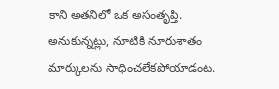కాని అత‌నిలో ఒక అసంతృప్తి. అనుకున్న‌ట్లు, నూటికి నూరుశాతం మార్కుల‌ను సాధించ‌లేక‌పోయాడంట‌.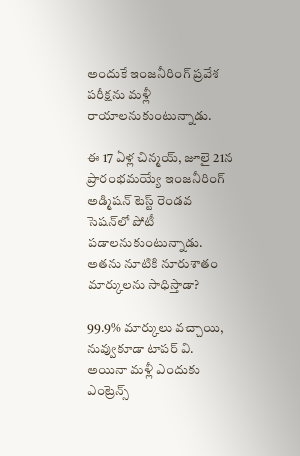అందుకే ఇంజనీరింగ్ ప్రవేశ పరీక్షను మళ్లీ రాయాలనుకుంటున్నాడు.

ఈ 17 ఏళ్ల చిన్మ‌య్, జూలై 21న ప్రారంభమయ్యే ఇంజనీరింగ్ అడ్మిషన్ టెస్ట్ రెండవ సెషన్‌లో పోటీ పడాలనుకుంటున్నాడు. అత‌ను నూటికి నూరుశాతం మార్కుల‌ను సాధిస్తాడా?

99.9% మార్కులు వ‌చ్చాయి, నువ్వుకూడా టాప‌ర్ వి. అయినా మ‌ళ్లీ ఎందుకు ఎంట్రెన్స్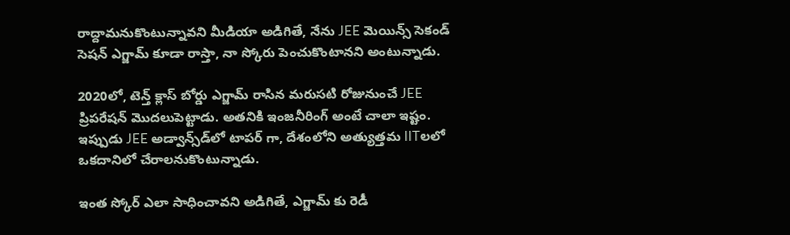రాద్దామ‌నుకొంటున్నావ‌ని మీడియా అడిగితే, నేను JEE మెయిన్స్ సెకండ్ సెషన్ ఎగ్జామ్ కూడా రాస్తా, నా స్కోరు పెంచుకొంటాన‌ని అంటున్నాడు.

2020లో, టెన్త్ క్లాస్ బోర్డు ఎగ్జామ్ రాసిన మ‌రుస‌టి రోజునుంచే JEE ప్రిప‌రేష‌న్ మొద‌లుపెట్టాడు. అత‌నికి ఇంజ‌నీరింగ్ అంటే చాలా ఇష్టం. ఇప్పుడు JEE అడ్వాన్స్‌డ్‌లో టాప‌ర్ గా, దేశంలోని అత్యుత్త‌మ IITలలో ఒకదానిలో చేరాల‌నుకొంటున్నాడు.

ఇంత స్కోర్ ఎలా సాధించావ‌ని అడిగితే, ఎగ్జామ్ కు రెడీ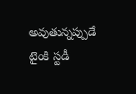అవుతున్న‌ప్పుడే టైంకి స్టడీ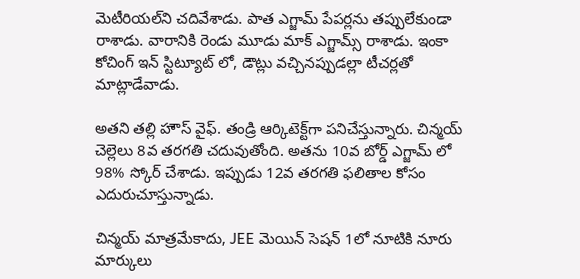మెటీరియల్‌ని చ‌దివేశాడు. పాత ఎగ్జామ్ పేప‌ర్ల‌ను త‌ప్పులేకుండా రాశాడు. వారానికి రెండు మూడు మాక్ ఎగ్జామ్స్ రాశాడు. ఇంకా కోచింగ్ ఇన్ స్టిట్యూట్ లో, డౌట్లు వ‌చ్చిన‌ప్పుడ‌ల్లా టీచ‌ర్ల‌తో మాట్లాడేవాడు.

అత‌ని త‌ల్లి హౌస్ వైఫ్. తండ్రి ఆర్కిటెక్ట్‌గా పనిచేస్తున్నారు. చిన్మయ్ చెల్లెలు 8వ త‌ర‌గ‌తి చ‌దువుతోంది. అతను 10వ బోర్డ్ ఎగ్జామ్ లో 98% స్కోర్ చేశాడు. ఇప్పుడు 12వ తరగతి ఫలితాల కోసం ఎదురుచూస్తున్నాడు.

చిన్మ‌య్ మాత్ర‌మేకాదు, JEE మెయిన్ సెషన్ 1లో నూటికి నూరు మార్కులు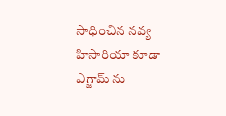సాధించిన నవ్య హిసారియా కూడా ఎగ్జామ్ ను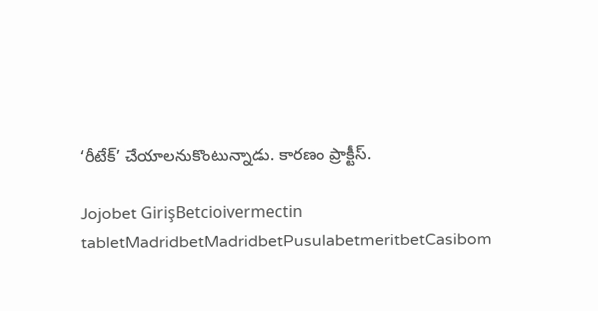‘రీటేక్’ చేయాలనుకొంటున్నాడు. కార‌ణం ప్రాక్టీస్.

Jojobet GirişBetcioivermectin tabletMadridbetMadridbetPusulabetmeritbetCasibom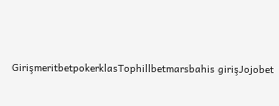GirişmeritbetpokerklasTophillbetmarsbahis girişJojobet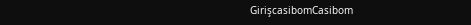GirişcasibomCasibom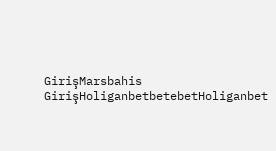GirişMarsbahis GirişHoliganbetbetebetHoliganbet